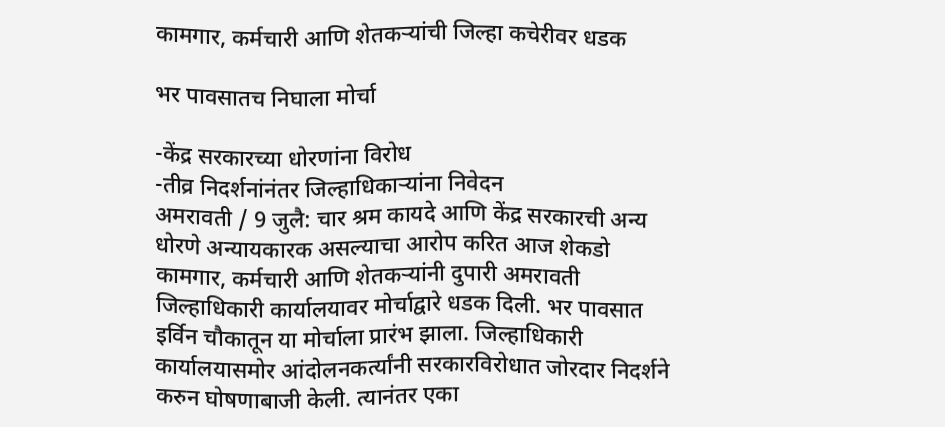कामगार, कर्मचारी आणि शेतकर्‍यांची जिल्हा कचेरीवर धडक

भर पावसातच निघाला मोर्चा

-केंद्र सरकारच्या धोरणांना विरोध
-तीव्र निदर्शनांनंतर जिल्हाधिकार्‍यांना निवेदन
अमरावती / 9 जुलै: चार श्रम कायदे आणि केंद्र सरकारची अन्य धोरणे अन्यायकारक असल्याचा आरोप करित आज शेकडो कामगार, कर्मचारी आणि शेतकर्‍यांनी दुपारी अमरावती जिल्हाधिकारी कार्यालयावर मोर्चाद्वारे धडक दिली. भर पावसात इर्विन चौकातून या मोर्चाला प्रारंभ झाला. जिल्हाधिकारी कार्यालयासमोर आंदोलनकर्त्यांनी सरकारविरोधात जोरदार निदर्शने करुन घोषणाबाजी केली. त्यानंतर एका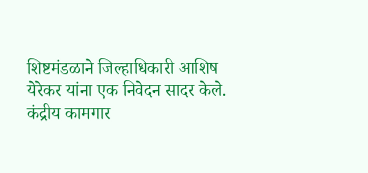शिष्टमंडळाने जिल्हाधिकारी आशिष येरेकर यांना एक निवेदन सादर केले.
कंद्रीय कामगार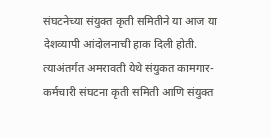संघटनेच्या संयुक्त कृती समितीने या आज या देशव्यापी आंदोलनाची हाक दिली होती. त्याअंतर्गत अमरावती येथे संयुकत कामगार-कर्मचारी संघटना कृती समिती आणि संयुक्त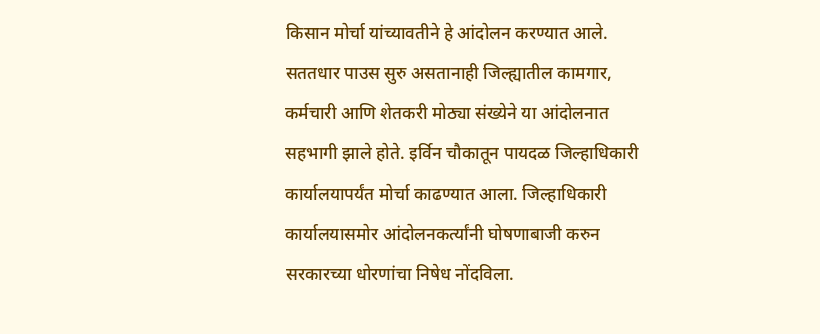किसान मोर्चा यांच्यावतीने हे आंदोलन करण्यात आले. सततधार पाउस सुरु असतानाही जिल्ह्यातील कामगार, कर्मचारी आणि शेतकरी मोठ्या संख्येने या आंदोलनात सहभागी झाले होते. इर्विन चौकातून पायदळ जिल्हाधिकारी कार्यालयापर्यंत मोर्चा काढण्यात आला. जिल्हाधिकारी कार्यालयासमोर आंदोलनकर्त्यांनी घोषणाबाजी करुन सरकारच्या धोरणांचा निषेध नोंदविला.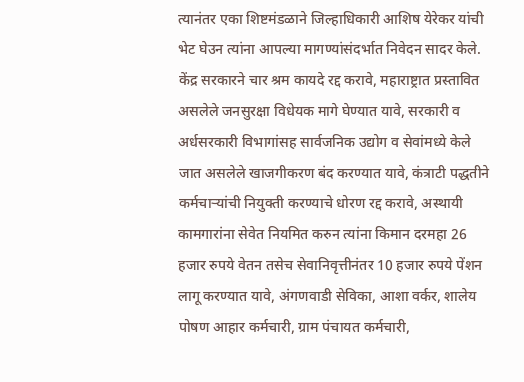त्यानंतर एका शिष्टमंडळाने जिल्हाधिकारी आशिष येरेकर यांची भेट घेउन त्यांना आपल्या मागण्यांसंदर्भात निवेदन सादर केले.
केंद्र सरकारने चार श्रम कायदे रद्द करावे, महाराष्ट्रात प्रस्तावित असलेले जनसुरक्षा विधेयक मागे घेण्यात यावे, सरकारी व अर्धसरकारी विभागांसह सार्वजनिक उद्योग व सेवांमध्ये केले जात असलेले खाजगीकरण बंद करण्यात यावे, कंत्राटी पद्धतीने कर्मचार्‍यांची नियुक्ती करण्याचे धोरण रद्द करावे, अस्थायी कामगारांना सेवेत नियमित करुन त्यांना किमान दरमहा 26 हजार रुपये वेतन तसेच सेवानिवृत्तीनंतर 10 हजार रुपये पेंशन लागू करण्यात यावे, अंगणवाडी सेविका, आशा वर्कर, शालेय पोषण आहार कर्मचारी, ग्राम पंचायत कर्मचारी,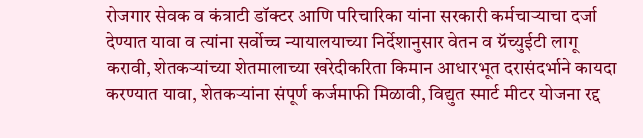रोजगार सेवक व कंत्राटी डॉक्टर आणि परिचारिका यांना सरकारी कर्मचार्‍याचा दर्जा देण्यात यावा व त्यांना सर्वोच्च न्यायालयाच्या निर्देशानुसार वेतन व ग्रॅच्युईटी लागू करावी, शेतकर्‍यांच्या शेतमालाच्या खरेदीकरिता किमान आधारभूत दरासंदर्भाने कायदा करण्यात यावा, शेतकर्‍यांना संपूर्ण कर्जमाफी मिळावी, विद्युत स्मार्ट मीटर योजना रद्द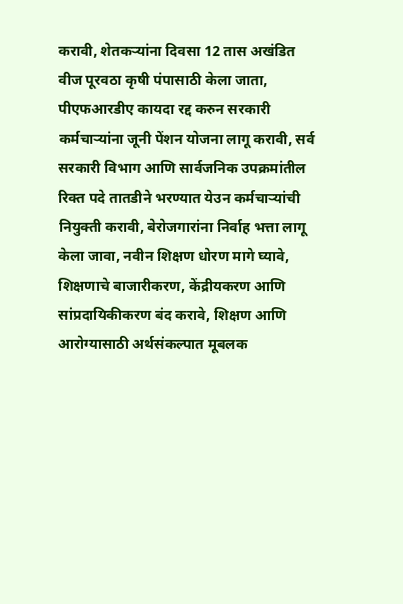करावी, शेतकर्‍यांना दिवसा 12 तास अखंडित वीज पूरवठा कृषी पंपासाठी केला जाता, पीएफआरडीए कायदा रद्द करुन सरकारी कर्मचार्‍यांना जूनी पेंशन योजना लागू करावी, सर्व सरकारी विभाग आणि सार्वजनिक उपक्रमांतील रिक्त पदे तातडीने भरण्यात येउन कर्मचार्‍यांची नियुक्ती करावी, बेरोजगारांना निर्वाह भत्ता लागू केला जावा, नवीन शिक्षण धोरण मागे घ्यावे, शिक्षणाचे बाजारीकरण, केंद्रीयकरण आणि सांप्रदायिकीकरण बंद करावे, शिक्षण आणि आरोग्यासाठी अर्थसंकल्पात मूबलक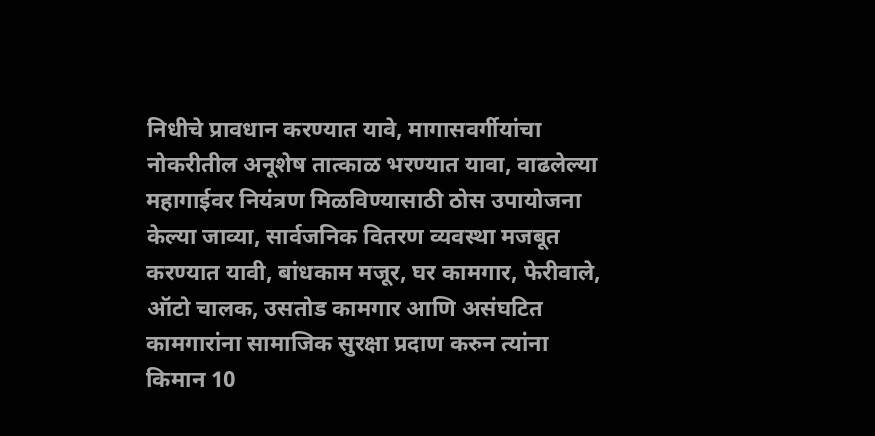निधीचे प्रावधान करण्यात यावे, मागासवर्गीयांचा नोकरीतील अनूशेष तात्काळ भरण्यात यावा, वाढलेल्या महागाईवर नियंत्रण मिळविण्यासाठी ठोस उपायोजना केल्या जाव्या, सार्वजनिक वितरण व्यवस्था मजबूत करण्यात यावी, बांधकाम मजूर, घर कामगार, फेरीवाले, ऑटो चालक, उसतोड कामगार आणि असंघटित कामगारांना सामाजिक सुरक्षा प्रदाण करुन त्यांना किमान 10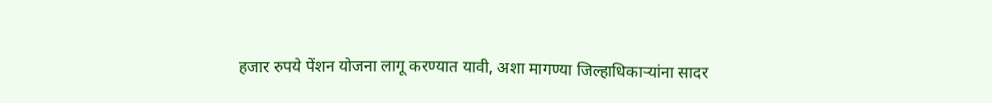हजार रुपये पेंशन योजना लागू करण्यात यावी, अशा मागण्या जिल्हाधिकार्‍यांना सादर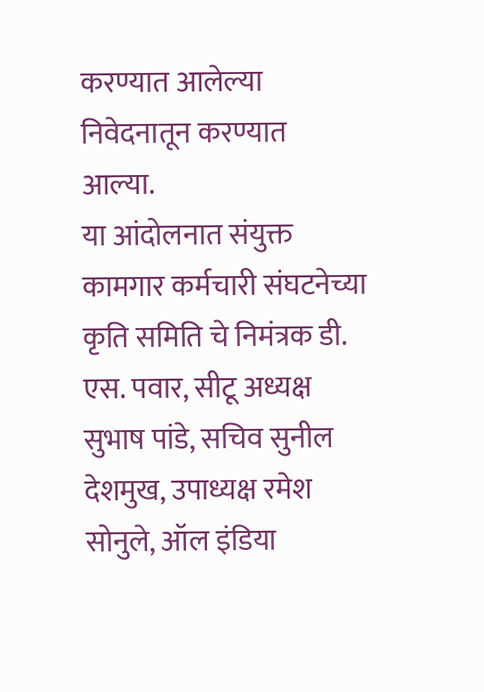करण्यात आलेल्या निवेदनातून करण्यात आल्या.
या आंदोलनात संयुक्त कामगार कर्मचारी संघटनेच्या कृति समिति चे निमंत्रक डी. एस. पवार, सीटू अध्यक्ष सुभाष पांडे, सचिव सुनील देशमुख, उपाध्यक्ष रमेश सोनुले, ऑल इंडिया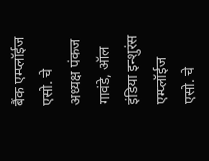बैंक एम्प्लॉईज एसो. चे अध्यक्ष पंकज गावंडे, ऑल इंडिया इन्शुरंस एम्प्लॉईज एसो. चे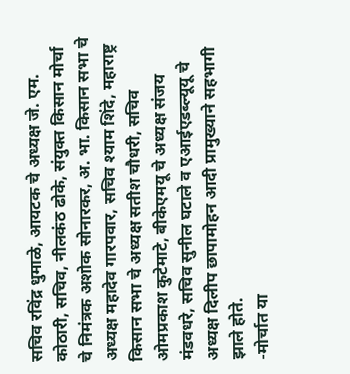सचिव रविंद्र धुमाळे, आयटक चे अध्यक्ष जे. एम. कोठारी, सचिव, नीलकंठ ढोके, संयुक्त किसान मोर्चा चे निमंत्रक अशोक सोनारकर, अ. भा. किसान सभा चे अध्यक्ष महादेव गारपवार, सचिव श्याम शिंदे, महाराष्ट्र किसान सभा चे अध्यक्ष सतीश चौधरी, सचिव ओमप्रकाश कुटेमाटे, बीकेएमयू चे अध्यक्ष संजय मंडवधरे, सचिव सुनील घटाले व एआईएडब्ल्यूयू चे अध्यक्ष दिलीप छापामोहन आदी प्रामुख्याने सहभागी झाले होते.
-मोर्चात या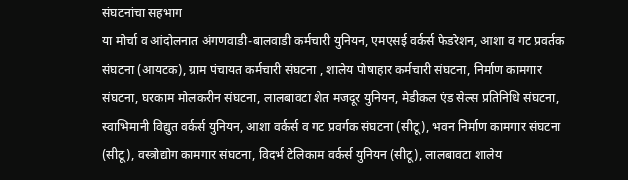संघटनांचा सहभाग
या मोर्चा व आंदोलनात अंगणवाडी-बालवाडी कर्मचारी युनियन, एमएसई वर्कर्स फेडरेशन, आशा व गट प्रवर्तक संघटना (आयटक), ग्राम पंचायत कर्मचारी संघटना , शालेय पोषाहार कर्मचारी संघटना, निर्माण कामगार संघटना, घरकाम मोलकरीन संघटना, लालबावटा शेत मजदूर युनियन, मेडीकल एंड सेल्स प्रतिनिधि संघटना, स्वाभिमानी विद्युत वर्कर्स युनियन, आशा वर्कर्स व गट प्रवर्गक संघटना (सीटू), भवन निर्माण कामगार संघटना (सीटू), वस्त्रोद्योग कामगार संघटना, विदर्भ टेलिकाम वर्कर्स युनियन (सीटू), लालबावटा शालेय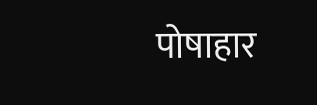पोषाहार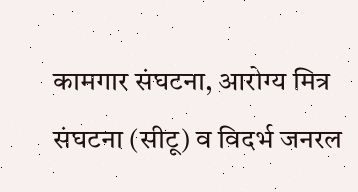कामगार संघटना, आरोग्य मित्र संघटना (सीटू) व विदर्भ जनरल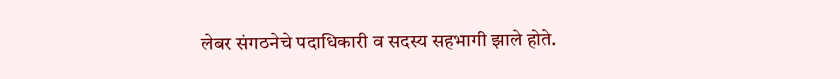लेबर संगठनेचे पदाधिकारी व सदस्य सहभागी झाले होते.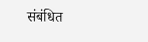संबंधित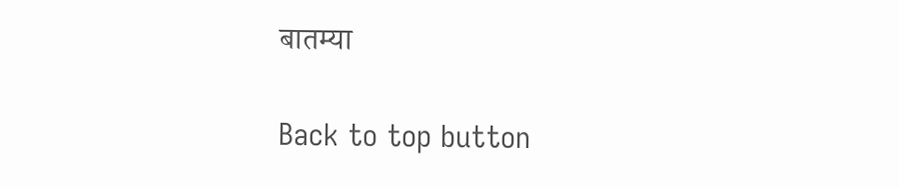बातम्या

Back to top button